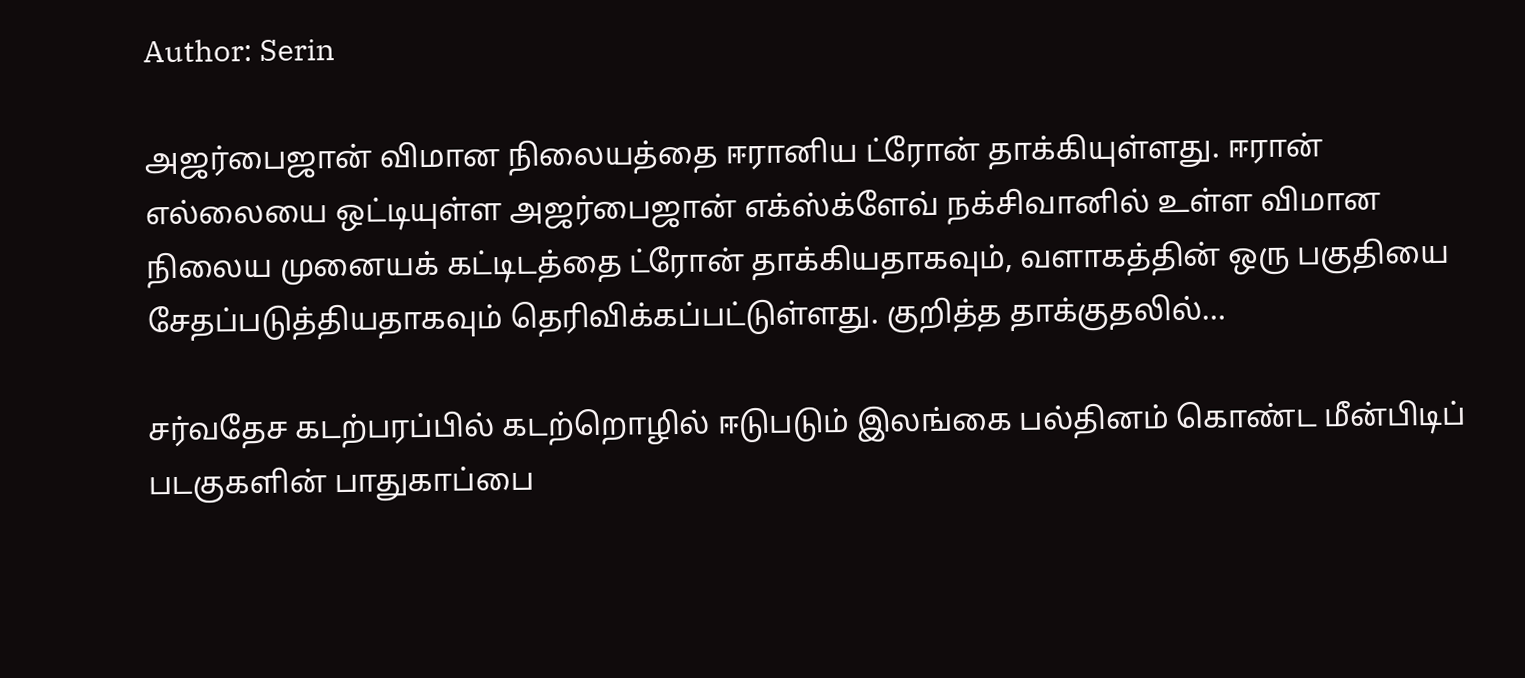Author: Serin

அஜர்பைஜான் விமான நிலையத்தை ஈரானிய ட்ரோன் தாக்கியுள்ளது. ஈரான் எல்லையை ஒட்டியுள்ள அஜர்பைஜான் எக்ஸ்க்ளேவ் நக்சிவானில் உள்ள விமான நிலைய முனையக் கட்டிடத்தை ட்ரோன் தாக்கியதாகவும், வளாகத்தின் ஒரு பகுதியை சேதப்படுத்தியதாகவும் தெரிவிக்கப்பட்டுள்ளது. குறித்த தாக்குதலில்…

சர்வதேச கடற்பரப்பில் கடற்றொழில் ஈடுபடும் இலங்கை பல்தினம் கொண்ட மீன்பிடிப் படகுகளின் பாதுகாப்பை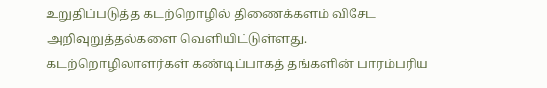உறுதிப்படுத்த கடற்றொழில் திணைக்களம் விசேட அறிவுறுத்தல்களை வெளியிட்டுள்ளது. கடற்றொழிலாளர்கள் கண்டிப்பாகத் தங்களின் பாரம்பரிய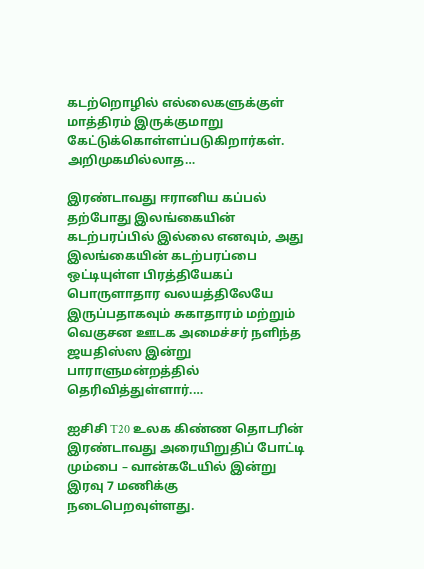கடற்றொழில் எல்லைகளுக்குள் மாத்திரம் இருக்குமாறு கேட்டுக்கொள்ளப்படுகிறார்கள். அறிமுகமில்லாத…

இரண்டாவது ஈரானிய கப்பல் தற்போது இலங்கையின் கடற்பரப்பில் இல்லை எனவும், அது இலங்கையின் கடற்பரப்பை ஒட்டியுள்ள பிரத்தியேகப் பொருளாதார வலயத்திலேயே இருப்பதாகவும் சுகாதாரம் மற்றும் வெகுசன ஊடக அமைச்சர் நளிந்த ஜயதிஸ்ஸ இன்று பாராளுமன்றத்தில் தெரிவித்துள்ளார்.…

ஐசிசி T20 உலக கிண்ண தொடரின் இரண்டாவது அரையிறுதிப் போட்டி மும்பை – வான்கடேயில் இன்று இரவு 7 மணிக்கு நடைபெறவுள்ளது.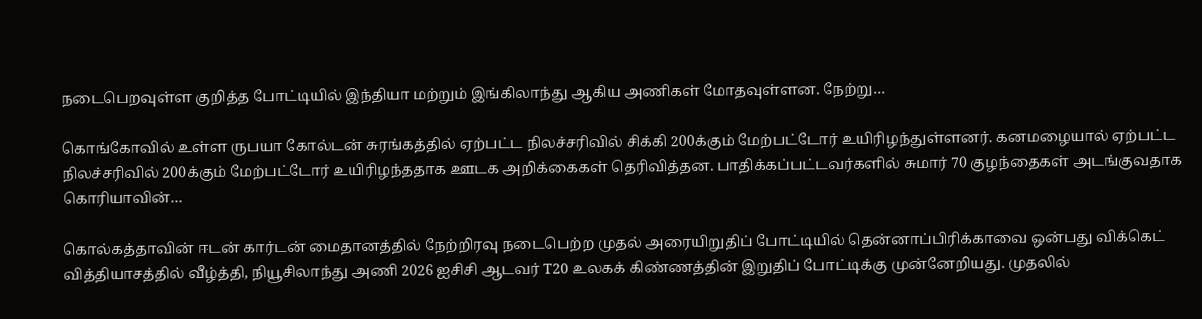நடைபெறவுள்ள குறித்த போட்டியில் இந்தியா மற்றும் இங்கிலாந்து ஆகிய அணிகள் மோதவுள்ளன. நேற்று…

கொங்கோவில் உள்ள ருபயா கோல்டன் சுரங்கத்தில் ஏற்பட்ட நிலச்சரிவில் சிக்கி 200க்கும் மேற்பட்டோர் உயிரிழந்துள்ளனர். கனமழையால் ஏற்பட்ட நிலச்சரிவில் 200க்கும் மேற்பட்டோர் உயிரிழந்ததாக ஊடக அறிக்கைகள் தெரிவித்தன. பாதிக்கப்பட்டவர்களில் சுமார் 70 குழந்தைகள் அடங்குவதாக கொரியாவின்…

கொல்கத்தாவின் ஈடன் கார்டன் மைதானத்தில் நேற்றிரவு நடைபெற்ற முதல் அரையிறுதிப் போட்டியில் தென்னாப்பிரிக்காவை ஒன்பது விக்கெட் வித்தியாசத்தில் வீழ்த்தி, நியூசிலாந்து அணி 2026 ஐசிசி ஆடவர் T20 உலகக் கிண்ணத்தின் இறுதிப் போட்டிக்கு முன்னேறியது. முதலில்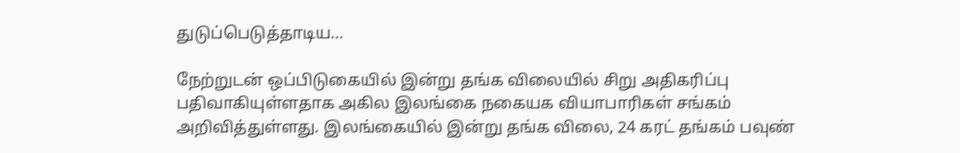துடுப்பெடுத்தாடிய…

நேற்றுடன் ஒப்பிடுகையில் இன்று தங்க விலையில் சிறு அதிகரிப்பு பதிவாகியுள்ளதாக அகில இலங்கை நகையக வியாபாரிகள் சங்கம் அறிவித்துள்ளது. இலங்கையில் இன்று தங்க விலை, 24 கரட் தங்கம் பவுண்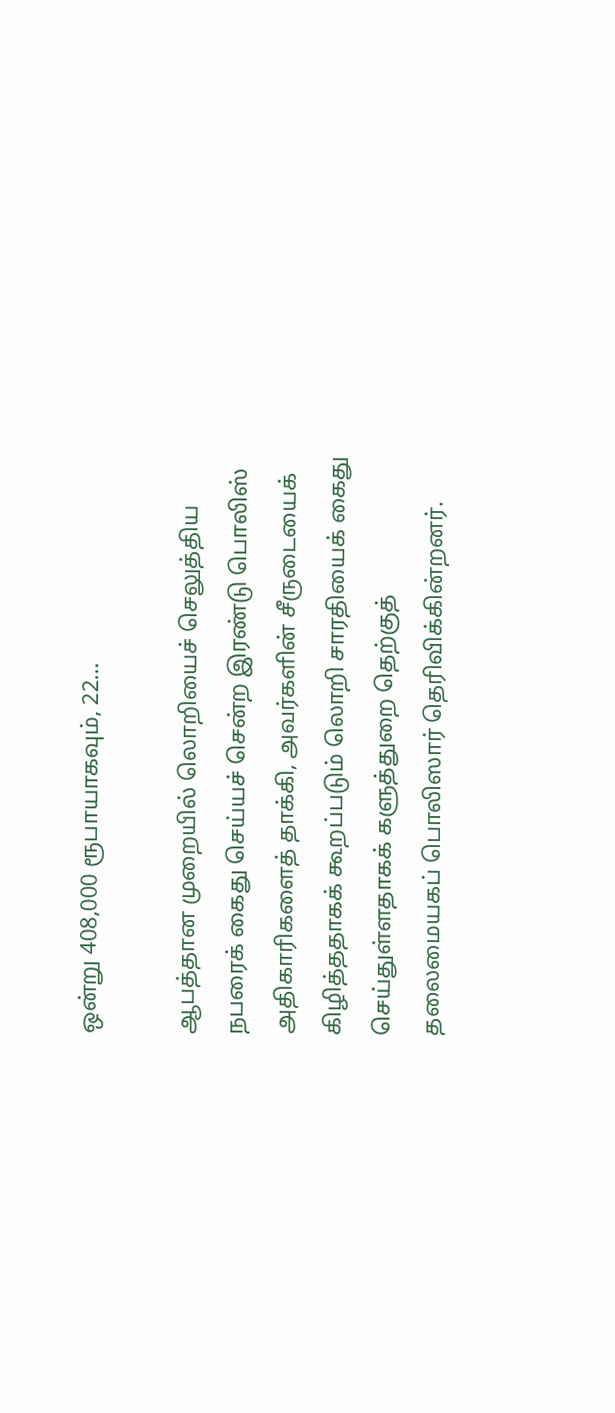ஒன்று 408,000 ரூபாயாகவும், 22…

ஆபத்தான முறையில் லொறியைச் செலுத்திய நபரைக் கைது செய்யச் சென்ற இரண்டு பொலிஸ் அதிகாரிகளைத் தாக்கி, அவர்களின் சீருடையைக் கிழித்ததாகக் கூறப்படும் லொறி சாரதியைக் கைது செய்துள்ளதாகக் களுத்துறை தெற்குத் தலைமையகப் பொலிஸார் தெரிவிக்கின்றனர்.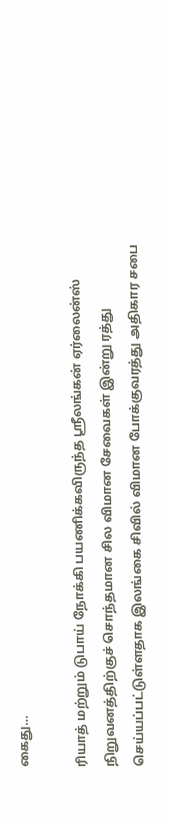கைது…

ரியாத் மற்றும் டுபாய் நோக்கி பயணிக்கவிருந்த ஸ்ரீலங்கன் ஏர்லைன்ஸ் நிறுவனத்திற்குச் சொந்தமான சில விமான சேவைகள் இன்று ரத்து செய்யப்பட்டுள்ளதாக இலங்கை சிவில் விமான போக்குவரத்து அதிகார சபை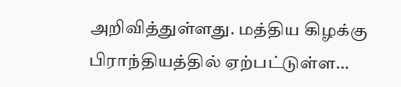அறிவித்துள்ளது. மத்திய கிழக்கு பிராந்தியத்தில் ஏற்பட்டுள்ள…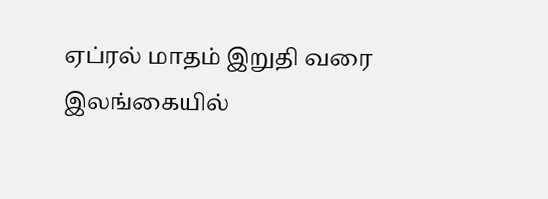ஏப்ரல் மாதம் இறுதி வரை இலங்கையில்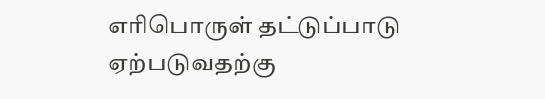எரிபொருள் தட்டுப்பாடு ஏற்படுவதற்கு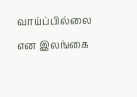வாய்ப்பில்லை என இலங்கை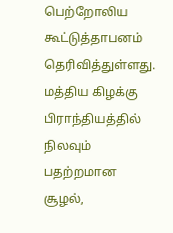பெற்றோலிய கூட்டுத்தாபனம் தெரிவித்துள்ளது. மத்திய கிழக்கு பிராந்தியத்தில் நிலவும் பதற்றமான சூழல்,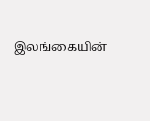இலங்கையின்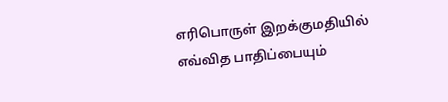எரிபொருள் இறக்குமதியில் எவ்வித பாதிப்பையும்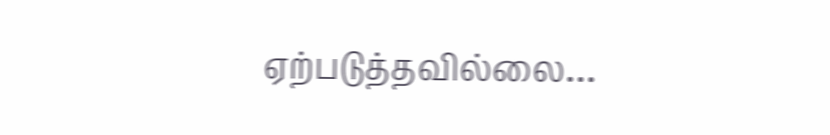ஏற்படுத்தவில்லை…